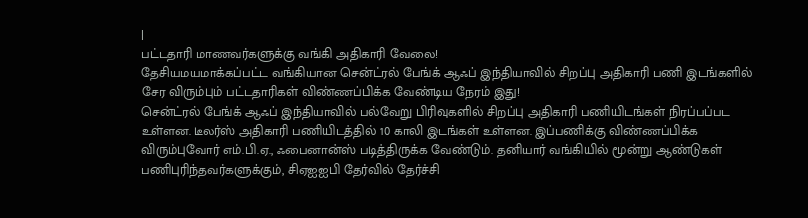|
பட்டதாரி மாணவர்களுக்கு வங்கி அதிகாரி வேலை!
தேசியமயமாக்கப்பட்ட வங்கியான சென்ட்ரல் பேங்க் ஆஃப் இந்தியாவில் சிறப்பு அதிகாரி பணி இடங்களில் சேர விரும்பும் பட்டதாரிகள் விண்ணப்பிக்க வேண்டிய நேரம் இது!
சென்ட்ரல் பேங்க் ஆஃப் இந்தியாவில் பல்வேறு பிரிவுகளில் சிறப்பு அதிகாரி பணியிடங்கள் நிரப்பப்பட உள்ளன. டீலர்ஸ் அதிகாரி பணியிடத்தில் 10 காலி இடங்கள் உள்ளன. இப்பணிக்கு விண்ணப்பிக்க விரும்புவோர் எம்.பி.ஏ., ஃபைனான்ஸ் படித்திருக்க வேண்டும். தனியார் வங்கியில் மூன்று ஆண்டுகள் பணிபுரிந்தவர்களுக்கும், சிஏஐஐபி தேர்வில் தேர்ச்சி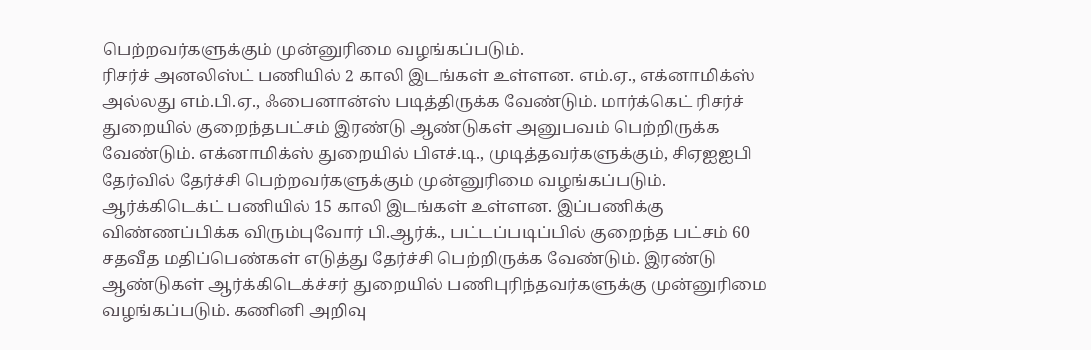பெற்றவர்களுக்கும் முன்னுரிமை வழங்கப்படும்.
ரிசர்ச் அனலிஸ்ட் பணியில் 2 காலி இடங்கள் உள்ளன. எம்.ஏ., எக்னாமிக்ஸ் அல்லது எம்.பி.ஏ., ஃபைனான்ஸ் படித்திருக்க வேண்டும். மார்க்கெட் ரிசர்ச் துறையில் குறைந்தபட்சம் இரண்டு ஆண்டுகள் அனுபவம் பெற்றிருக்க வேண்டும். எக்னாமிக்ஸ் துறையில் பிஎச்.டி., முடித்தவர்களுக்கும், சிஏஐஐபி தேர்வில் தேர்ச்சி பெற்றவர்களுக்கும் முன்னுரிமை வழங்கப்படும்.
ஆர்க்கிடெக்ட் பணியில் 15 காலி இடங்கள் உள்ளன. இப்பணிக்கு விண்ணப்பிக்க விரும்புவோர் பி.ஆர்க்., பட்டப்படிப்பில் குறைந்த பட்சம் 60 சதவீத மதிப்பெண்கள் எடுத்து தேர்ச்சி பெற்றிருக்க வேண்டும். இரண்டு ஆண்டுகள் ஆர்க்கிடெக்ச்சர் துறையில் பணிபுரிந்தவர்களுக்கு முன்னுரிமை வழங்கப்படும். கணினி அறிவு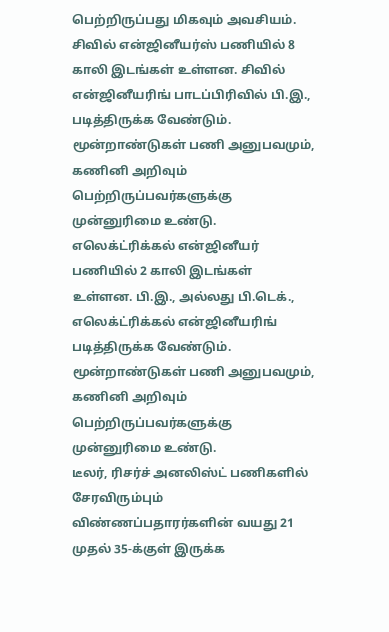பெற்றிருப்பது மிகவும் அவசியம்.
சிவில் என்ஜினீயர்ஸ் பணியில் 8 காலி இடங்கள் உள்ளன. சிவில் என்ஜினீயரிங் பாடப்பிரிவில் பி.இ., படித்திருக்க வேண்டும். மூன்றாண்டுகள் பணி அனுபவமும், கணினி அறிவும் பெற்றிருப்பவர்களுக்கு முன்னுரிமை உண்டு. எலெக்ட்ரிக்கல் என்ஜினீயர் பணியில் 2 காலி இடங்கள் உள்ளன. பி.இ., அல்லது பி.டெக்., எலெக்ட்ரிக்கல் என்ஜினீயரிங் படித்திருக்க வேண்டும். மூன்றாண்டுகள் பணி அனுபவமும், கணினி அறிவும் பெற்றிருப்பவர்களுக்கு முன்னுரிமை உண்டு.
டீலர், ரிசர்ச் அனலிஸ்ட் பணிகளில் சேரவிரும்பும் விண்ணப்பதாரர்களின் வயது 21 முதல் 35-க்குள் இருக்க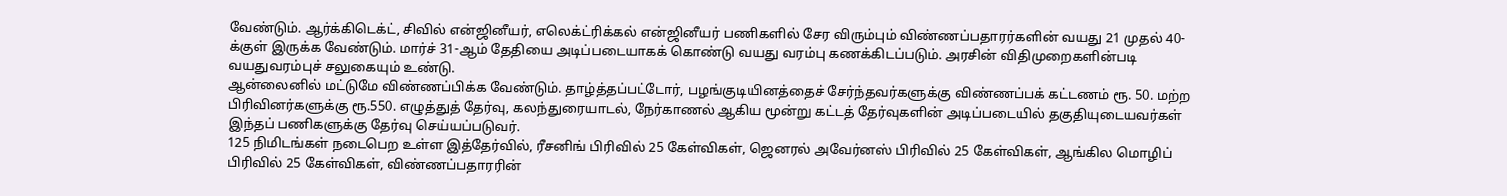வேண்டும். ஆர்க்கிடெக்ட், சிவில் என்ஜினீயர், எலெக்ட்ரிக்கல் என்ஜினீயர் பணிகளில் சேர விரும்பும் விண்ணப்பதாரர்களின் வயது 21 முதல் 40-க்குள் இருக்க வேண்டும். மார்ச் 31-ஆம் தேதியை அடிப்படையாகக் கொண்டு வயது வரம்பு கணக்கிடப்படும். அரசின் விதிமுறைகளின்படி வயதுவரம்புச் சலுகையும் உண்டு.
ஆன்லைனில் மட்டுமே விண்ணப்பிக்க வேண்டும். தாழ்த்தப்பட்டோர், பழங்குடியினத்தைச் சேர்ந்தவர்களுக்கு விண்ணப்பக் கட்டணம் ரூ. 50. மற்ற பிரிவினர்களுக்கு ரூ.550. எழுத்துத் தேர்வு, கலந்துரையாடல், நேர்காணல் ஆகிய மூன்று கட்டத் தேர்வுகளின் அடிப்படையில் தகுதியுடையவர்கள் இந்தப் பணிகளுக்கு தேர்வு செய்யப்படுவர்.
125 நிமிடங்கள் நடைபெற உள்ள இத்தேர்வில், ரீசனிங் பிரிவில் 25 கேள்விகள், ஜெனரல் அவேர்னஸ் பிரிவில் 25 கேள்விகள், ஆங்கில மொழிப் பிரிவில் 25 கேள்விகள், விண்ணப்பதாரரின்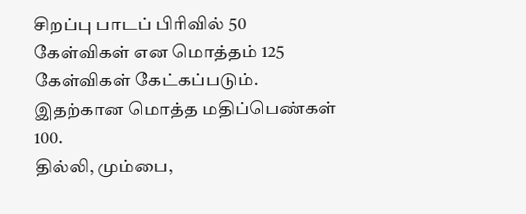சிறப்பு பாடப் பிரிவில் 50 கேள்விகள் என மொத்தம் 125 கேள்விகள் கேட்கப்படும். இதற்கான மொத்த மதிப்பெண்கள் 100.
தில்லி, மும்பை,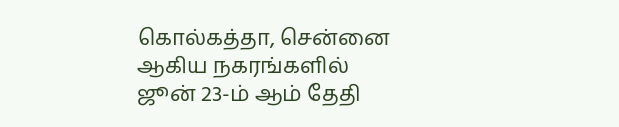கொல்கத்தா, சென்னை ஆகிய நகரங்களில் ஜூன் 23-ம் ஆம் தேதி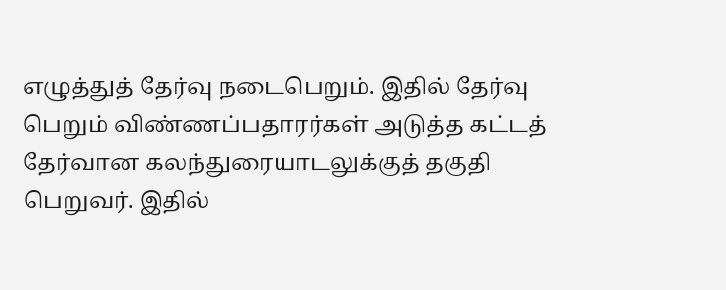எழுத்துத் தேர்வு நடைபெறும். இதில் தேர்வு பெறும் விண்ணப்பதாரர்கள் அடுத்த கட்டத் தேர்வான கலந்துரையாடலுக்குத் தகுதி பெறுவர். இதில்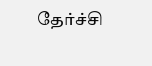தேர்ச்சி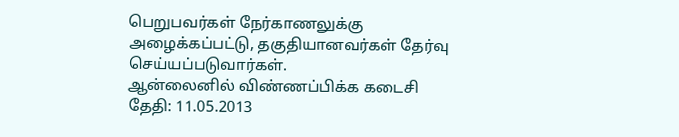பெறுபவர்கள் நேர்காணலுக்கு அழைக்கப்பட்டு, தகுதியானவர்கள் தேர்வு செய்யப்படுவார்கள்.
ஆன்லைனில் விண்ணப்பிக்க கடைசி தேதி: 11.05.2013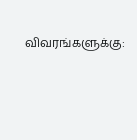விவரங்களுக்கு: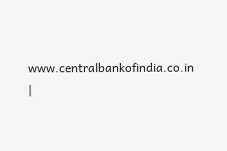www.centralbankofindia.co.in
|